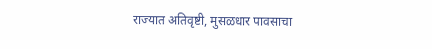राज्यात अतिवृष्टी, मुसळधार पावसाचा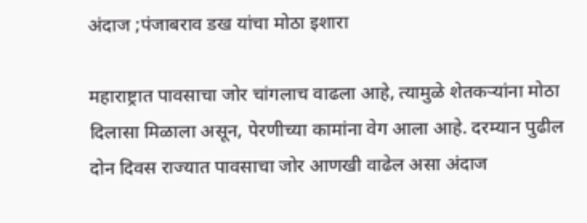अंदाज ;पंजाबराव डख यांचा मोठा इशारा

महाराष्ट्रात पावसाचा जोर चांगलाच वाढला आहे, त्यामुळे शेतकऱ्यांना मोठा दिलासा मिळाला असून, पेरणीच्या कामांना वेग आला आहे. दरम्यान पुढील दोन दिवस राज्यात पावसाचा जोर आणखी वाढेल असा अंदाज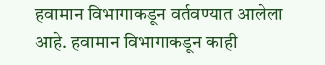हवामान विभागाकडून वर्तवण्यात आलेला आहे. हवामान विभागाकडून काही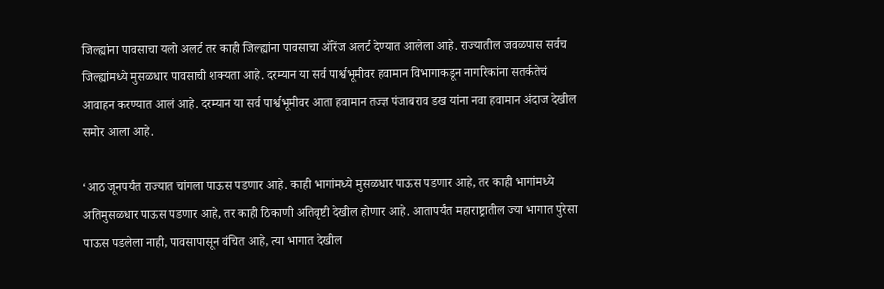जिल्ह्यांना पावसाचा यलो अलर्ट तर काही जिल्ह्यांना पावसाचा ऑरेंज अलर्ट देण्यात आलेला आहे. राज्यातील जवळपास सर्वच जिल्ह्यांमध्ये मुसळधार पावसाची शक्यता आहे. दरम्यान या सर्व पार्श्वभूमीवर हवामान विभागाकडून नागरिकांना सतर्कतेचं आवाहन करण्यात आलं आहे. दरम्यान या सर्व पार्श्वभूमीवर आता हवामान तज्ज्ञ पंजाबराव डख यांना नवा हवामान अंदाज देखील समोर आला आहे.

‘आठ जूनपर्यंत राज्यात चांगला पाऊस पडणार आहे. काही भागांमध्ये मुसळधार पाऊस पडणार आहे, तर काही भागांमध्ये अतिमुसळधार पाऊस पडणार आहे, तर काही ठिकाणी अतिवृष्टी देखील होणार आहे. आतापर्यंत महाराष्ट्रातील ज्या भागात पुरेसा पाऊस पडलेला नाही, पावसापासून वंचित आहे, त्या भागात देखील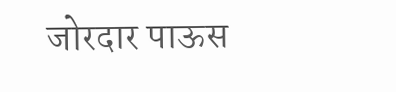जोरदार पाऊस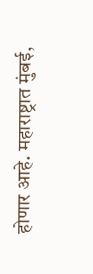होणार आहे. महाराष्ट्रात मुंबई,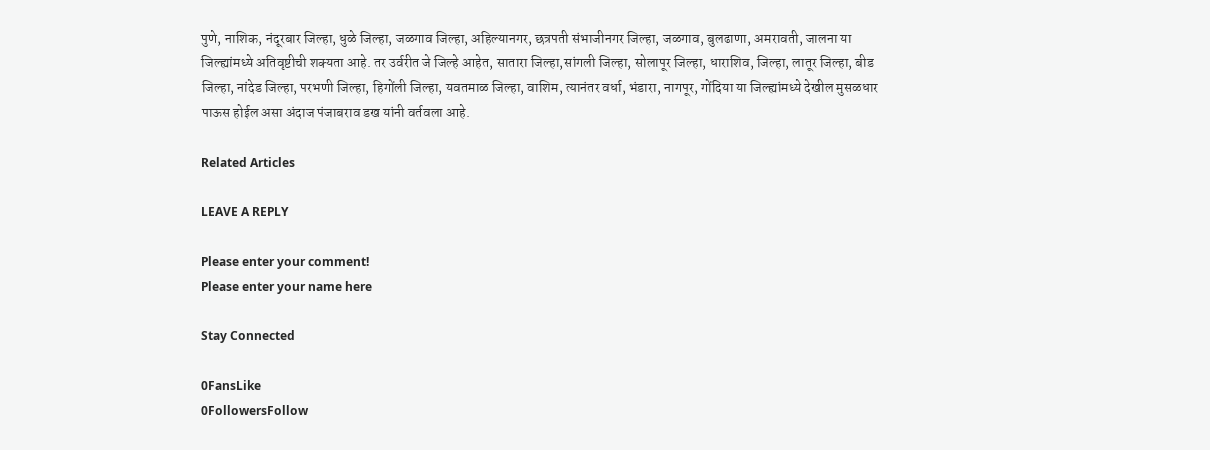पुणे, नाशिक, नंदूरबार जिल्हा, धुळे जिल्हा, जळगाव जिल्हा, अहिल्यानगर, छत्रपती संभाजीनगर जिल्हा, जळगाव, बुलढाणा, अमरावती, जालना या जिल्ह्यांमध्ये अतिवृष्टीची शक्यता आहे. तर उर्वरीत जे जिल्हे आहेत, सातारा जिल्हा,सांगली जिल्हा, सोलापूर जिल्हा, धाराशिव, जिल्हा, लातूर जिल्हा, बीड जिल्हा, नांदेड जिल्हा, परभणी जिल्हा, हिगोंली जिल्हा, यवतमाळ जिल्हा, वाशिम, त्यानंतर वर्धा, भंडारा, नागपूर, गोंदिया या जिल्ह्यांमध्ये देखील मुसळधार पाऊस होईल असा अंदाज पंजाबराव डख यांनी वर्तवला आहे.

Related Articles

LEAVE A REPLY

Please enter your comment!
Please enter your name here

Stay Connected

0FansLike
0FollowersFollow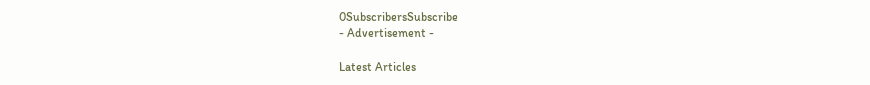0SubscribersSubscribe
- Advertisement -

Latest Articles